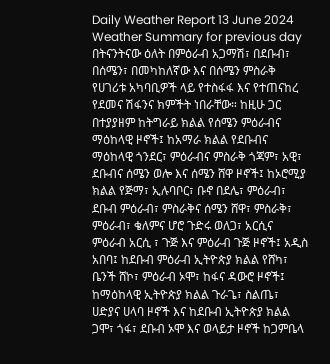Daily Weather Report 13 June 2024
Weather Summary for previous day
በትናንትናው ዕለት በምዕራብ አጋማሽ፣ በደቡብ፣ በሰሜን፣ በመካከለኛው እና በሰሜን ምስራቅ የሀገሪቱ አካባቢዎች ላይ የተስፋፋ እና የተጠናከረ የደመና ሽፋንና ክምችት ነበራቸው። ከዚሁ ጋር በተያያዘም ከትግራይ ክልል የሰሜን ምዕራብና ማዕከላዊ ዞኖች፤ ከአማራ ክልል የደቡብና ማዕከላዊ ጎንደር፣ ምዕራብና ምስራቅ ጎጃም፣ አዊ፣ ደቡብና ሰሜን ወሎ እና ሰሜን ሸዋ ዞኖች፤ ከኦሮሚያ ክልል የጅማ፣ ኢሉባቦር፣ ቡኖ በደሌ፣ ምዕራብ፣ ደቡብ ምዕራብ፣ ምስራቅና ሰሜን ሸዋ፣ ምስራቅ፣ ምዕራብ፣ ቄለምና ሆሮ ጉድሩ ወለጋ፣ አርሲና ምዕራብ አርሲ ፣ ጉጅ እና ምዕራብ ጉጅ ዞኖች፤ አዲስ አበባ፤ ከደቡብ ምዕራብ ኢትዮጵያ ክልል የሸካ፣ ቤንች ሸኮ፣ ምዕራብ ኦሞ፣ ከፋና ዳውሮ ዞኖች፤ ከማዕከላዊ ኢትዮጵያ ክልል ጉራጌ፣ ስልጤ፣ ሀድያና ሀላባ ዞኖች እና ከደቡብ ኢትዮጵያ ክልል ጋሞ፣ ጎፋ፣ ደቡብ ኦሞ እና ወላይታ ዞኖች ከጋምቤላ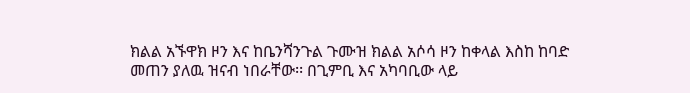ክልል አኙዋክ ዞን እና ከቤንሻንጉል ጉሙዝ ክልል አሶሳ ዞን ከቀላል እስከ ከባድ መጠን ያለዉ ዝናብ ነበራቸው፡፡ በጊምቢ እና አካባቢው ላይ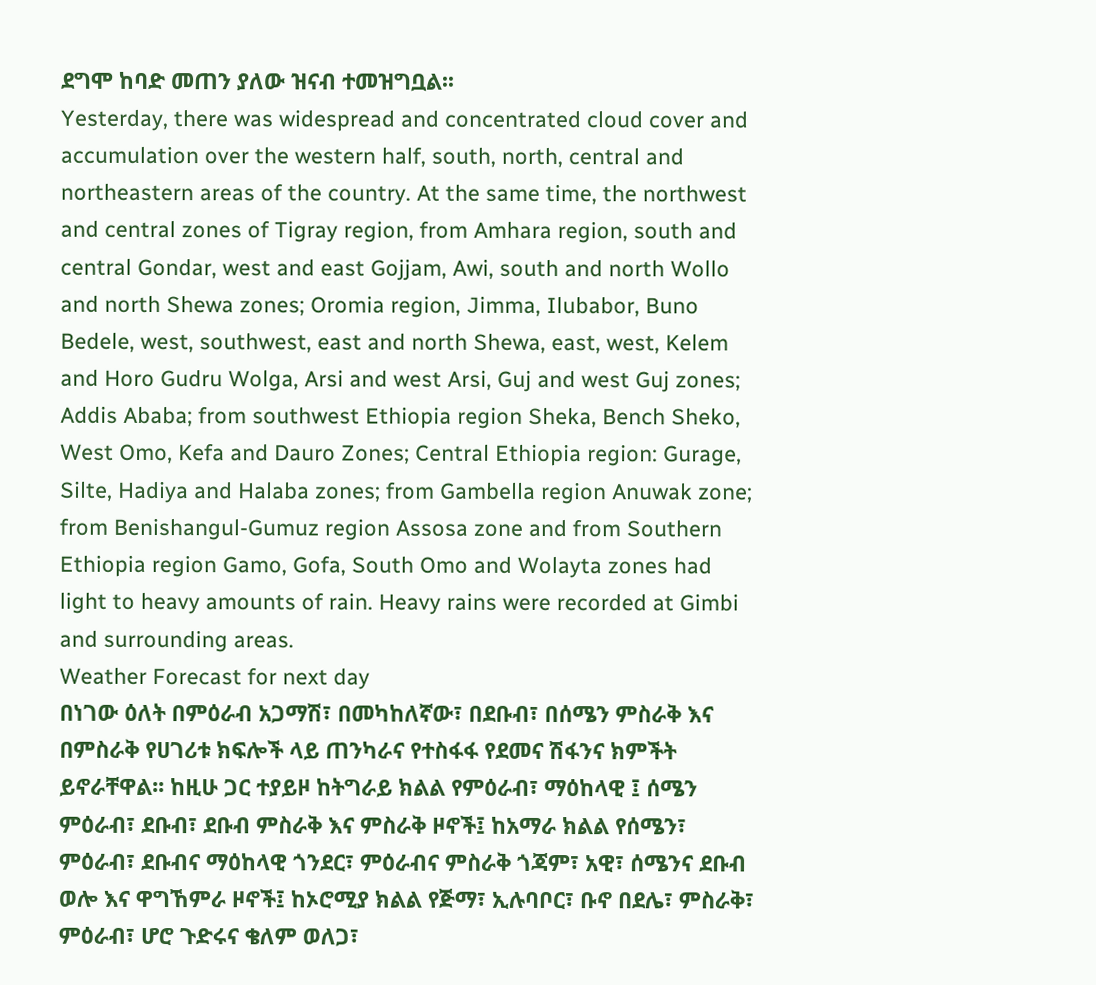ደግሞ ከባድ መጠን ያለው ዝናብ ተመዝግቧል፡፡
Yesterday, there was widespread and concentrated cloud cover and accumulation over the western half, south, north, central and northeastern areas of the country. At the same time, the northwest and central zones of Tigray region, from Amhara region, south and central Gondar, west and east Gojjam, Awi, south and north Wollo and north Shewa zones; Oromia region, Jimma, Ilubabor, Buno Bedele, west, southwest, east and north Shewa, east, west, Kelem and Horo Gudru Wolga, Arsi and west Arsi, Guj and west Guj zones; Addis Ababa; from southwest Ethiopia region Sheka, Bench Sheko, West Omo, Kefa and Dauro Zones; Central Ethiopia region: Gurage, Silte, Hadiya and Halaba zones; from Gambella region Anuwak zone; from Benishangul-Gumuz region Assosa zone and from Southern Ethiopia region Gamo, Gofa, South Omo and Wolayta zones had light to heavy amounts of rain. Heavy rains were recorded at Gimbi and surrounding areas.
Weather Forecast for next day
በነገው ዕለት በምዕራብ አጋማሽ፣ በመካከለኛው፣ በደቡብ፣ በሰሜን ምስራቅ እና በምስራቅ የሀገሪቱ ክፍሎች ላይ ጠንካራና የተስፋፋ የደመና ሽፋንና ክምችት ይኖራቸዋል፡፡ ከዚሁ ጋር ተያይዞ ከትግራይ ክልል የምዕራብ፣ ማዕከላዊ ፤ ሰሜን ምዕራብ፣ ደቡብ፣ ደቡብ ምስራቅ እና ምስራቅ ዞኖች፤ ከአማራ ክልል የሰሜን፣ ምዕራብ፣ ደቡብና ማዕከላዊ ጎንደር፣ ምዕራብና ምስራቅ ጎጃም፣ አዊ፣ ሰሜንና ደቡብ ወሎ እና ዋግኸምራ ዞኖች፤ ከኦሮሚያ ክልል የጅማ፣ ኢሉባቦር፣ ቡኖ በደሌ፣ ምስራቅ፣ ምዕራብ፣ ሆሮ ጉድሩና ቄለም ወለጋ፣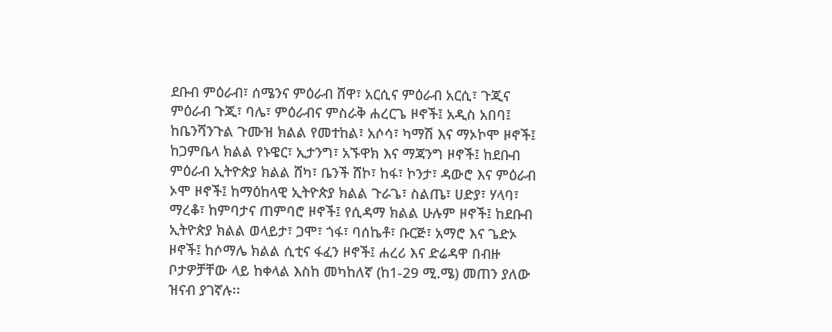ደቡብ ምዕራብ፣ ሰሜንና ምዕራብ ሸዋ፣ አርሲና ምዕራብ አርሲ፣ ጉጂና ምዕራብ ጉጂ፣ ባሌ፣ ምዕራብና ምስራቅ ሐረርጌ ዞኖች፤ አዲስ አበባ፤ ከቤንሻንጉል ጉሙዝ ክልል የመተከል፣ አሶሳ፣ ካማሽ እና ማኦኮሞ ዞኖች፤ ከጋምቤላ ክልል የኑዌር፣ ኢታንግ፣ አኙዋክ እና ማጃንግ ዞኖች፤ ከደቡብ ምዕራብ ኢትዮጵያ ክልል ሸካ፣ ቤንች ሸኮ፣ ከፋ፣ ኮንታ፣ ዳውሮ እና ምዕራብ ኦሞ ዞኖች፤ ከማዕከላዊ ኢትዮጵያ ክልል ጉራጌ፣ ስልጤ፣ ሀድያ፣ ሃላባ፣ ማረቆ፣ ከምባታና ጠምባሮ ዞኖች፤ የሲዳማ ክልል ሁሉም ዞኖች፤ ከደቡብ ኢትዮጵያ ክልል ወላይታ፣ ጋሞ፣ ጎፋ፣ ባሰኬቶ፣ ቡርጅ፣ አማሮ እና ጌድኦ ዞኖች፤ ከሶማሌ ክልል ሲቲና ፋፈን ዞኖች፤ ሐረሪ እና ድሬዳዋ በብዙ ቦታዎቻቸው ላይ ከቀላል እስከ መካከለኛ (ከ1-29 ሚ.ሜ) መጠን ያለው ዝናብ ያገኛሉ፡፡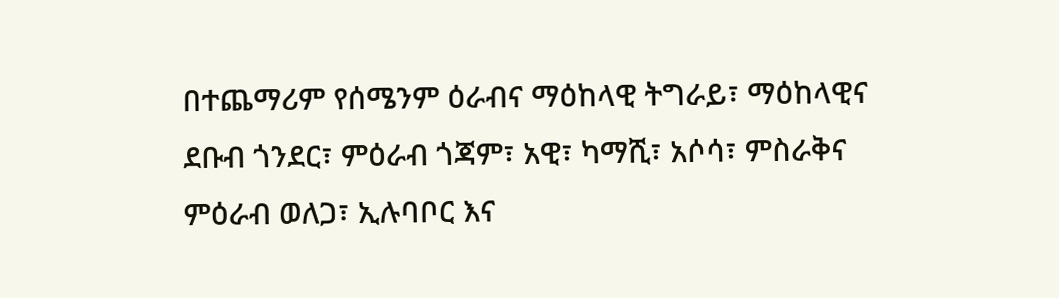በተጨማሪም የሰሜንም ዕራብና ማዕከላዊ ትግራይ፣ ማዕከላዊና ደቡብ ጎንደር፣ ምዕራብ ጎጃም፣ አዊ፣ ካማሺ፣ አሶሳ፣ ምስራቅና ምዕራብ ወለጋ፣ ኢሉባቦር እና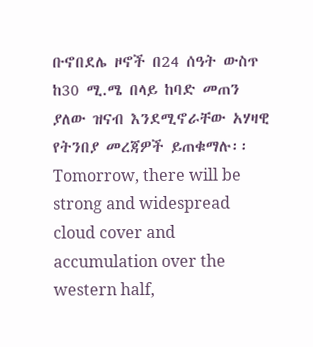ቡኖበደሌ ዞኖች በ24 ሰዓት ውስጥ ከ30 ሚ.ሜ በላይ ከባድ መጠን ያለው ዝናብ እንደሚኖራቸው አሃዛዊ የትንበያ መረጃዎች ይጠቁማሉ፡፡
Tomorrow, there will be strong and widespread cloud cover and accumulation over the western half,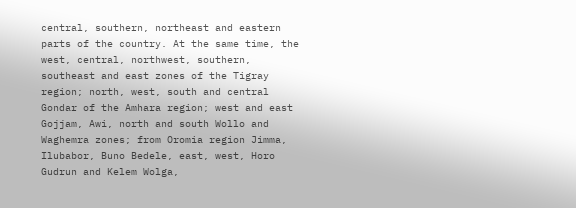central, southern, northeast and eastern parts of the country. At the same time, the west, central, northwest, southern, southeast and east zones of the Tigray region; north, west, south and central Gondar of the Amhara region; west and east Gojjam, Awi, north and south Wollo and Waghemra zones; from Oromia region Jimma, Ilubabor, Buno Bedele, east, west, Horo Gudrun and Kelem Wolga,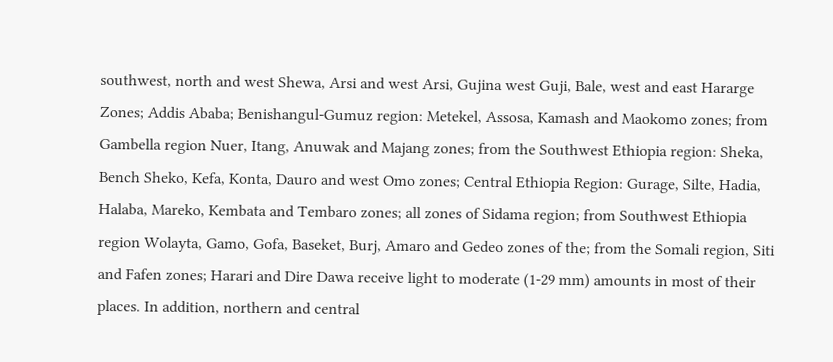southwest, north and west Shewa, Arsi and west Arsi, Gujina west Guji, Bale, west and east Hararge Zones; Addis Ababa; Benishangul-Gumuz region: Metekel, Assosa, Kamash and Maokomo zones; from Gambella region Nuer, Itang, Anuwak and Majang zones; from the Southwest Ethiopia region: Sheka, Bench Sheko, Kefa, Konta, Dauro and west Omo zones; Central Ethiopia Region: Gurage, Silte, Hadia, Halaba, Mareko, Kembata and Tembaro zones; all zones of Sidama region; from Southwest Ethiopia region Wolayta, Gamo, Gofa, Baseket, Burj, Amaro and Gedeo zones of the; from the Somali region, Siti and Fafen zones; Harari and Dire Dawa receive light to moderate (1-29 mm) amounts in most of their places. In addition, northern and central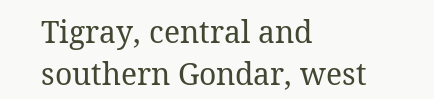Tigray, central and southern Gondar, west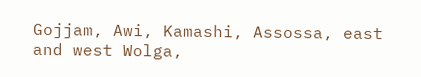Gojjam, Awi, Kamashi, Assossa, east and west Wolga,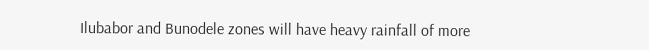Ilubabor and Bunodele zones will have heavy rainfall of more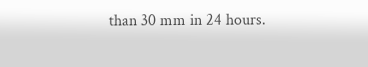than 30 mm in 24 hours.